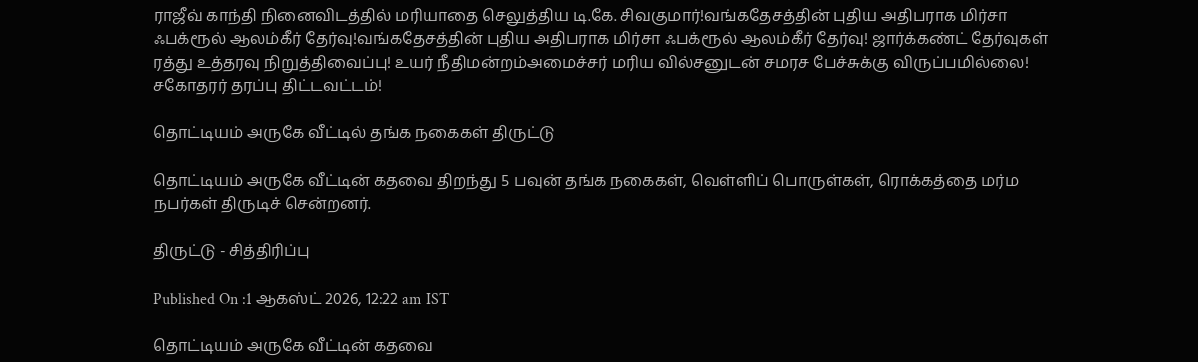ராஜீவ் காந்தி நினைவிடத்தில் மரியாதை செலுத்திய டி.கே. சிவகுமார்!வங்கதேசத்தின் புதிய அதிபராக மிர்சா ஃபக்ரூல் ஆலம்கீர் தேர்வு!வங்கதேசத்தின் புதிய அதிபராக மிர்சா ஃபக்ரூல் ஆலம்கீர் தேர்வு! ஜார்க்கண்ட் தேர்வுகள் ரத்து உத்தரவு நிறுத்திவைப்பு! உயர் நீதிமன்றம்அமைச்சர் மரிய வில்சனுடன் சமரச பேச்சுக்கு விருப்பமில்லை! சகோதரர் தரப்பு திட்டவட்டம்!

தொட்டியம் அருகே வீட்டில் தங்க நகைகள் திருட்டு

தொட்டியம் அருகே வீட்டின் கதவை திறந்து 5 பவுன் தங்க நகைகள், வெள்ளிப் பொருள்கள், ரொக்கத்தை மர்ம நபர்கள் திருடிச் சென்றனர்.

திருட்டு - சித்திரிப்பு

Published On :1 ஆகஸ்ட் 2026, 12:22 am IST

தொட்டியம் அருகே வீட்டின் கதவை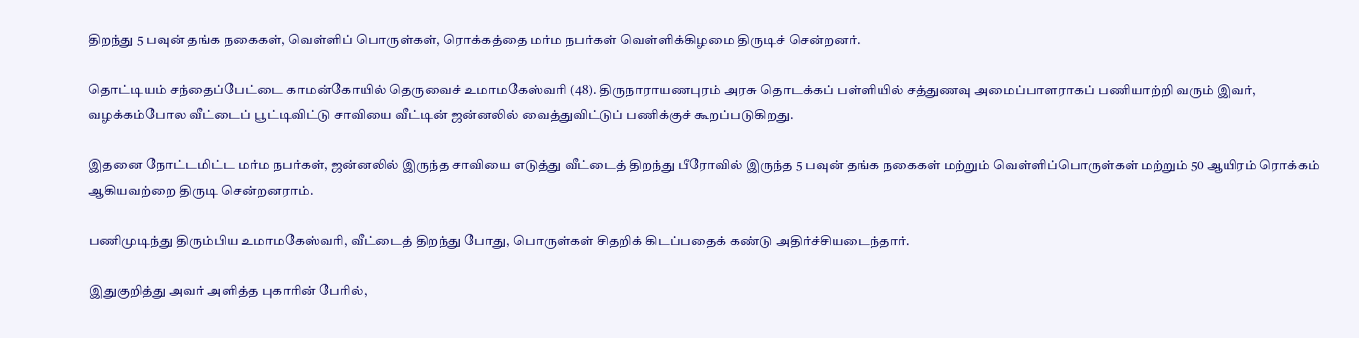திறந்து 5 பவுன் தங்க நகைகள், வெள்ளிப் பொருள்கள், ரொக்கத்தை மர்ம நபர்கள் வெள்ளிக்கிழமை திருடிச் சென்றனர்.

தொட்டியம் சந்தைப்பேட்டை காமன்கோயில் தெருவைச் உமாமகேஸ்வரி (48). திருநாராயணபுரம் அரசு தொடக்கப் பள்ளியில் சத்துணவு அமைப்பாளராகப் பணியாற்றி வரும் இவர், வழக்கம்போல வீட்டைப் பூட்டிவிட்டு சாவியை வீட்டின் ஜன்னலில் வைத்துவிட்டுப் பணிக்குச் கூறப்படுகிறது.

இதனை நோட்டமிட்ட மர்ம நபர்கள், ஜன்னலில் இருந்த சாவியை எடுத்து வீட்டைத் திறந்து பீரோவில் இருந்த 5 பவுன் தங்க நகைகள் மற்றும் வெள்ளிப்பொருள்கள் மற்றும் 50 ஆயிரம் ரொக்கம் ஆகியவற்றை திருடி சென்றனராம்.

பணிமுடிந்து திரும்பிய உமாமகேஸ்வரி, வீட்டைத் திறந்து போது, பொருள்கள் சிதறிக் கிடப்பதைக் கண்டு அதிர்ச்சியடைந்தார்.

இதுகுறித்து அவர் அளித்த புகாரின் பேரில்,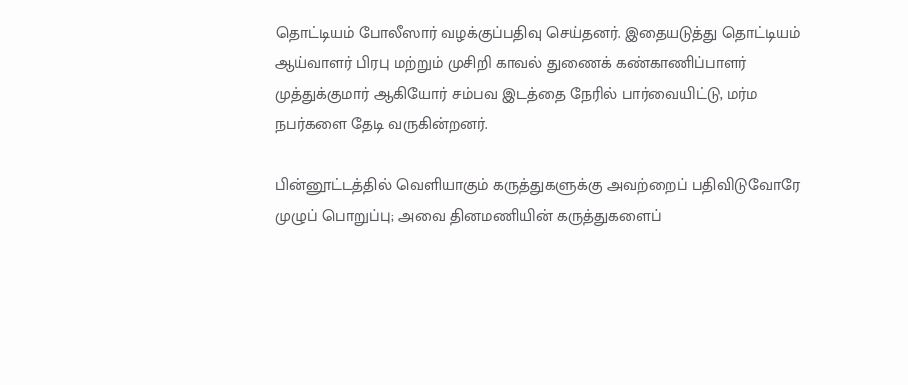தொட்டியம் போலீஸார் வழக்குப்பதிவு செய்தனர். இதையடுத்து தொட்டியம் ஆய்வாளர் பிரபு மற்றும் முசிறி காவல் துணைக் கண்காணிப்பாளர் முத்துக்குமார் ஆகியோர் சம்பவ இடத்தை நேரில் பார்வையிட்டு, மர்ம நபர்களை தேடி வருகின்றனர்.

பின்னூட்டத்தில் வெளியாகும் கருத்துகளுக்கு அவற்றைப் பதிவிடுவோரே முழுப் பொறுப்பு; அவை தினமணியின் கருத்துகளைப்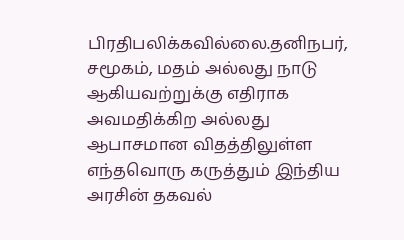பிரதிபலிக்கவில்லை.தனிநபர், சமூகம், மதம் அல்லது நாடு ஆகியவற்றுக்கு எதிராக அவமதிக்கிற அல்லது ஆபாசமான விதத்திலுள்ள எந்தவொரு கருத்தும் இந்திய அரசின் தகவல்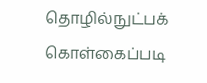தொழில்நுட்பக் கொள்கைப்படி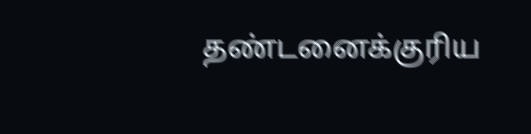தண்டனைக்குரிய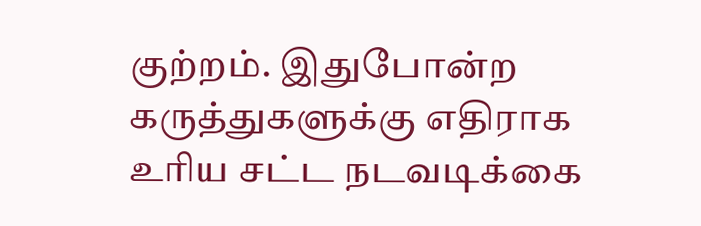குற்றம். இதுபோன்ற கருத்துகளுக்கு எதிராக உரிய சட்ட நடவடிக்கை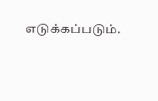எடுக்கப்படும்.